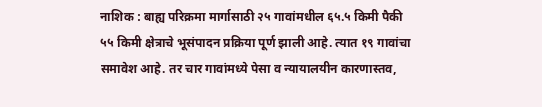नाशिक : बाह्य परिक्रमा मार्गासाठी २५ गावांमधील ६५.५ किमी पैकी ५५ किमी क्षेत्राचे भूसंपादन प्रक्रिया पूर्ण झाली आहे. त्यात १९ गावांचा समावेश आहे. तर चार गावांमध्ये पेसा व न्यायालयीन कारणास्तव,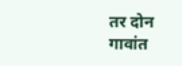तर दोन गावांत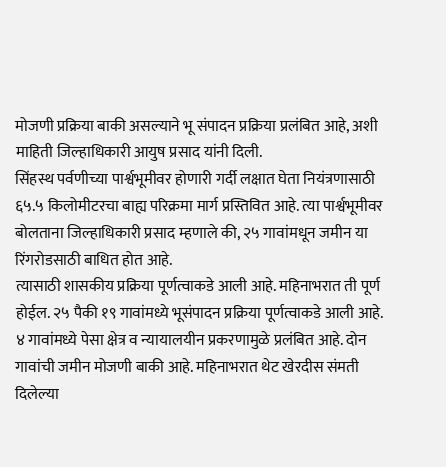मोजणी प्रक्रिया बाकी असल्याने भू संपादन प्रक्रिया प्रलंबित आहे, अशी माहिती जिल्हाधिकारी आयुष प्रसाद यांनी दिली.
सिंहस्थ पर्वणीच्या पार्श्वभूमीवर होणारी गर्दी लक्षात घेता नियंत्रणासाठी ६५.५ किलोमीटरचा बाह्य परिक्रमा मार्ग प्रस्तिवित आहे. त्या पार्श्वभूमीवर बोलताना जिल्हाधिकारी प्रसाद म्हणाले की, २५ गावांमधून जमीन या रिंगरोडसाठी बाधित होत आहे.
त्यासाठी शासकीय प्रक्रिया पूर्णत्वाकडे आली आहे. महिनाभरात ती पूर्ण होईल. २५ पैकी १९ गावांमध्ये भूसंपादन प्रक्रिया पूर्णत्वाकडे आली आहे. ४ गावांमध्ये पेसा क्षेत्र व न्यायालयीन प्रकरणामुळे प्रलंबित आहे. दोन गावांची जमीन मोजणी बाकी आहे. महिनाभरात थेट खेरदीस संमती दिलेल्या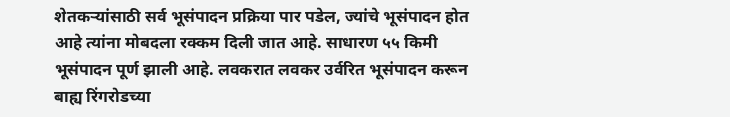शेतकऱ्यांसाठी सर्व भूसंपादन प्रक्रिया पार पडेल, ज्यांचे भूसंपादन होत आहे त्यांना मोबदला रक्कम दिली जात आहे. साधारण ५५ किमी भूसंपादन पूर्ण झाली आहे. लवकरात लवकर उर्वरित भूसंपादन करून बाह्य रिंगरोडच्या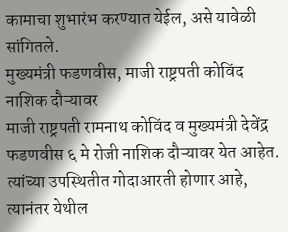कामाचा शुभारंभ करण्यात येईल, असे यावेळी सांगितले.
मुख्यमंत्री फडणवीस, माजी राष्ट्रपती कोविंद नाशिक दौऱ्यावर
माजी राष्ट्रपती रामनाथ कोविंद व मुख्यमंत्री देवेंद्र फडणवीस ६ मे रोजी नाशिक दौऱ्यावर येत आहेत. त्यांच्या उपस्थितीत गोदाआरती होणार आहे, त्यानंतर येथील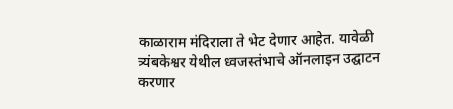काळाराम मंदिराला ते भेट देणार आहेत. यावेळी त्र्यंबकेश्वर येथील ध्वजस्तंभाचे ऑनलाइन उद्घाटन करणार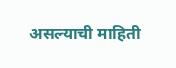असल्याची माहिती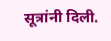सूत्रांनी दिली.